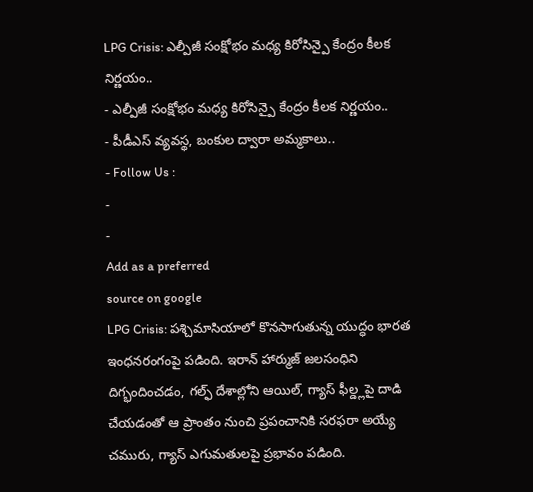LPG Crisis: ఎల్పీజీ సంక్షోభం మధ్య కిరోసిన్పై కేంద్రం కీలక నిర్ణయం..
- ఎల్పీజీ సంక్షోభం మధ్య కిరోసిన్పై కేంద్రం కీలక నిర్ణయం..
- పీడీఎస్ వ్యవస్థ, బంకుల ద్వారా అమ్మకాలు..
- Follow Us :
-
-
Add as a preferred
source on google
LPG Crisis: పశ్చిమాసియాలో కొనసాగుతున్న యుద్ధం భారత ఇంధనరంగంపై పడింది. ఇరాన్ హార్ముజ్ జలసంధిని దిగ్భందించడం, గల్ఫ్ దేశాల్లోని ఆయిల్, గ్యాస్ ఫీల్డ్లపై దాడి చేయడంతో ఆ ప్రాంతం నుంచి ప్రపంచానికి సరఫరా అయ్యే చమురు, గ్యాస్ ఎగుమతులపై ప్రభావం పడింది.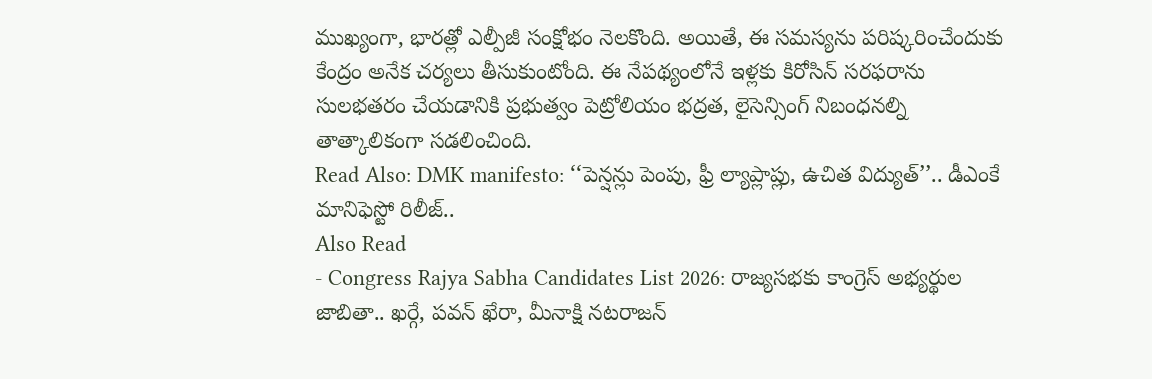ముఖ్యంగా, భారత్లో ఎల్పీజీ సంక్షోభం నెలకొంది. అయితే, ఈ సమస్యను పరిష్కరించేందుకు కేంద్రం అనేక చర్యలు తీసుకుంటోంది. ఈ నేపథ్యంలోనే ఇళ్లకు కిరోసిన్ సరఫరాను సులభతరం చేయడానికి ప్రభుత్వం పెట్రోలియం భద్రత, లైసెన్సింగ్ నిబంధనల్ని తాత్కాలికంగా సడలించింది.
Read Also: DMK manifesto: ‘‘పెన్షన్లు పెంపు, ఫ్రీ ల్యాప్లాప్లు, ఉచిత విద్యుత్’’.. డీఎంకే మానిఫెస్టో రిలీజ్..
Also Read
- Congress Rajya Sabha Candidates List 2026: రాజ్యసభకు కాంగ్రెస్ అభ్యర్థుల జాబితా.. ఖర్గే, పవన్ ఖేరా, మీనాక్షి నటరాజన్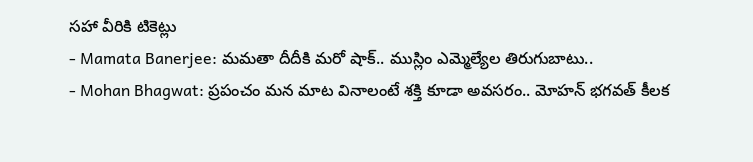సహా వీరికి టికెట్లు
- Mamata Banerjee: మమతా దీదీకి మరో షాక్.. ముస్లిం ఎమ్మెల్యేల తిరుగుబాటు..
- Mohan Bhagwat: ప్రపంచం మన మాట వినాలంటే శక్తి కూడా అవసరం.. మోహన్ భగవత్ కీలక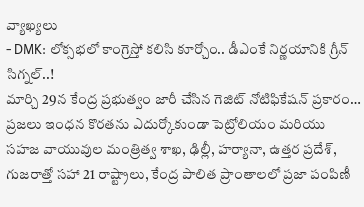వ్యాఖ్యలు
- DMK: లోక్సభలో కాంగ్రెస్తో కలిసి కూర్చోం.. డీఎంకే నిర్ణయానికి గ్రీన్ సిగ్నల్..!
మార్చి 29న కేంద్ర ప్రభుత్వం జారీ చేసిన గెజిట్ నోటిఫికేషన్ ప్రకారం… ప్రజలు ఇంధన కొరతను ఎదుర్కోకుండా పెట్రోలియం మరియు సహజ వాయువుల మంత్రిత్వ శాఖ, ఢిల్లీ, హర్యానా, ఉత్తర ప్రదేశ్, గుజరాత్తో సహా 21 రాష్ట్రాలు, కేంద్ర పాలిత ప్రాంతాలలో ప్రజా పంపిణీ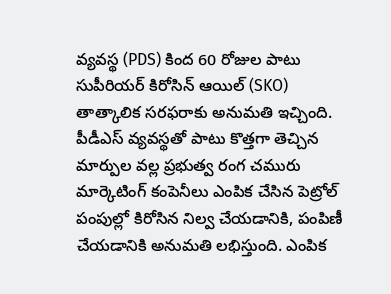వ్యవస్థ (PDS) కింద 60 రోజుల పాటు సుపీరియర్ కిరోసిన్ ఆయిల్ (SKO) తాత్కాలిక సరఫరాకు అనుమతి ఇచ్చింది.
పీడీఎస్ వ్యవస్థతో పాటు కొత్తగా తెచ్చిన మార్పుల వల్ల ప్రభుత్వ రంగ చమురు మార్కెటింగ్ కంపెనీలు ఎంపిక చేసిన పెట్రోల్ పంపుల్లో కిరోసిన నిల్వ చేయడానికి, పంపిణీ చేయడానికి అనుమతి లభిస్తుంది. ఎంపిక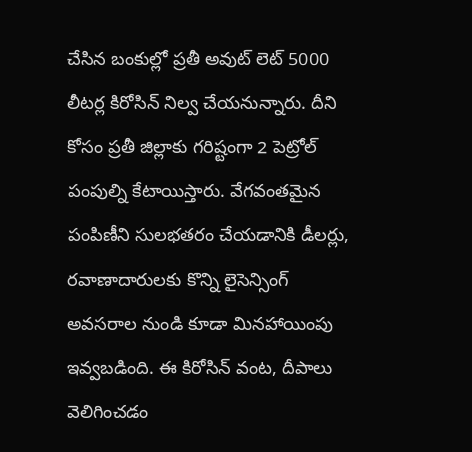చేసిన బంకుల్లో ప్రతీ అవుట్ లెట్ 5000 లీటర్ల కిరోసిన్ నిల్వ చేయనున్నారు. దీని కోసం ప్రతీ జిల్లాకు గరిష్టంగా 2 పెట్రోల్ పంపుల్ని కేటాయిస్తారు. వేగవంతమైన పంపిణీని సులభతరం చేయడానికి డీలర్లు, రవాణాదారులకు కొన్ని లైసెన్సింగ్ అవసరాల నుండి కూడా మినహాయింపు ఇవ్వబడింది. ఈ కిరోసిన్ వంట, దీపాలు వెలిగించడం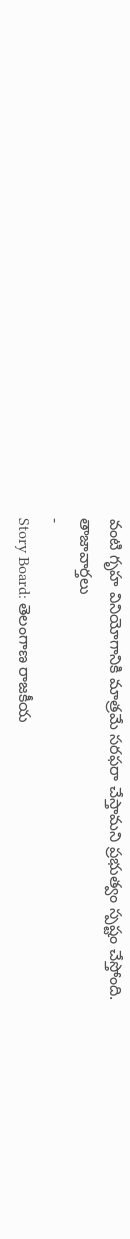వంటి గృహ వినియోగానికి మాత్రమే సరఫరా చేస్తామని ప్రభుత్వం స్పష్టం చేస్తోంది.
తాజావార్తలు
-
Story Board: తెలంగాణ రాజకీయ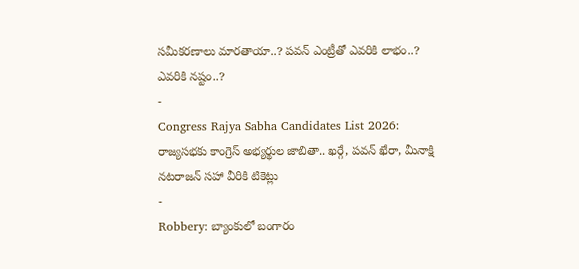సమీకరణాలు మారతాయా..? పవన్ ఎంట్రీతో ఎవరికి లాభం..? ఎవరికి నష్టం..?
-
Congress Rajya Sabha Candidates List 2026: రాజ్యసభకు కాంగ్రెస్ అభ్యర్థుల జాబితా.. ఖర్గే, పవన్ ఖేరా, మీనాక్షి నటరాజన్ సహా వీరికి టికెట్లు
-
Robbery: బ్యాంకులో బంగారం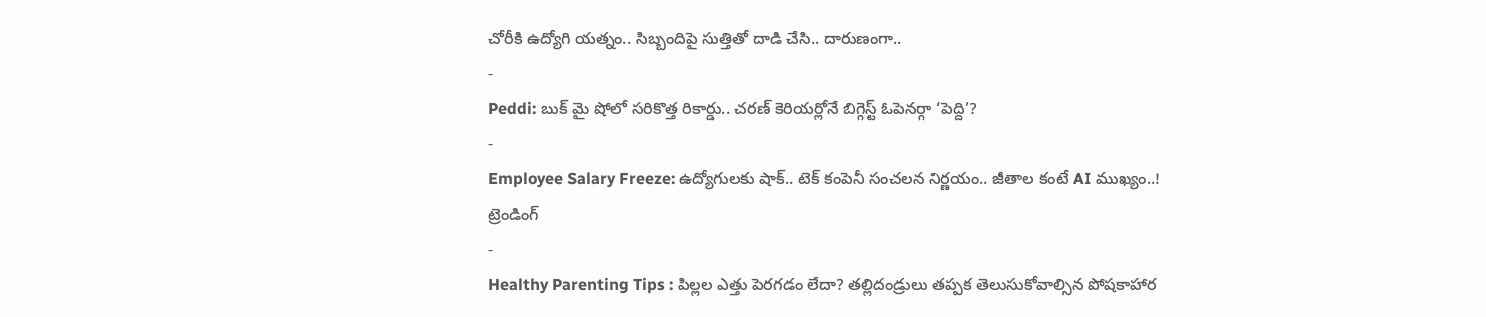చోరీకి ఉద్యోగి యత్నం.. సిబ్బందిపై సుత్తితో దాడి చేసి.. దారుణంగా..
-
Peddi: బుక్ మై షోలో సరికొత్త రికార్డు.. చరణ్ కెరియర్లోనే బిగ్గెస్ట్ ఓపెనర్గా ‘పెద్ది’?
-
Employee Salary Freeze: ఉద్యోగులకు షాక్.. టెక్ కంపెనీ సంచలన నిర్ణయం.. జీతాల కంటే AI ముఖ్యం..!
ట్రెండింగ్
-
Healthy Parenting Tips : పిల్లల ఎత్తు పెరగడం లేదా? తల్లిదండ్రులు తప్పక తెలుసుకోవాల్సిన పోషకాహార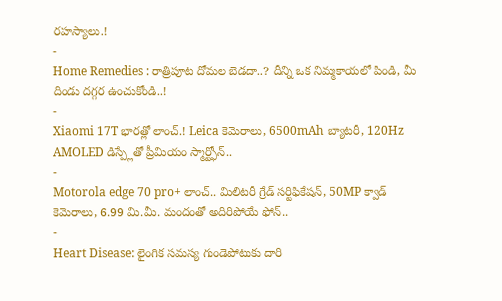రహస్యాలు.!
-
Home Remedies : రాత్రిపూట దోమల బెడదా..? దీన్ని ఒక నిమ్మకాయలో పిండి, మీ దిండు దగ్గర ఉంచుకోండి..!
-
Xiaomi 17T భారత్లో లాంచ్.! Leica కెమెరాలు, 6500mAh బ్యాటరీ, 120Hz AMOLED డిస్ప్లేతో ప్రీమియం స్మార్ట్ఫోన్..
-
Motorola edge 70 pro+ లాంచ్.. మిలిటరీ గ్రేడ్ సర్టిఫికేషన్, 50MP క్వాడ్ కెమెరాలు, 6.99 మి.మీ. మందంతో అదిరిపోయే ఫోన్..
-
Heart Disease: లైంగిక సమస్య గుండెపోటుకు దారి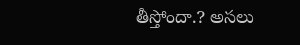తీస్తోందా.? అసలు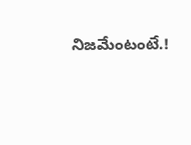నిజమేంటంటే.!